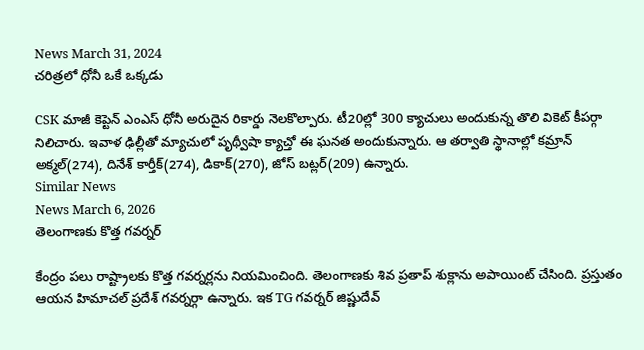News March 31, 2024
చరిత్రలో ధోనీ ఒకే ఒక్కడు

CSK మాజీ కెప్టెన్ ఎంఎస్ ధోనీ అరుదైన రికార్డు నెలకొల్పారు. టీ20ల్లో 300 క్యాచులు అందుకున్న తొలి వికెట్ కీపర్గా నిలిచారు. ఇవాళ ఢిల్లీతో మ్యాచులో పృథ్వీషా క్యాచ్తో ఈ ఘనత అందుకున్నారు. ఆ తర్వాతి స్థానాల్లో కమ్రాన్ అక్మల్(274), దినేశ్ కార్తీక్(274), డికాక్(270), జోస్ బట్లర్(209) ఉన్నారు.
Similar News
News March 6, 2026
తెలంగాణకు కొత్త గవర్నర్

కేంద్రం పలు రాష్ట్రాలకు కొత్త గవర్నర్లను నియమించింది. తెలంగాణకు శివ ప్రతాప్ శుక్లాను అపాయింట్ చేసింది. ప్రస్తుతం ఆయన హిమాచల్ ప్రదేశ్ గవర్నర్గా ఉన్నారు. ఇక TG గవర్నర్ జిష్ణుదేవ్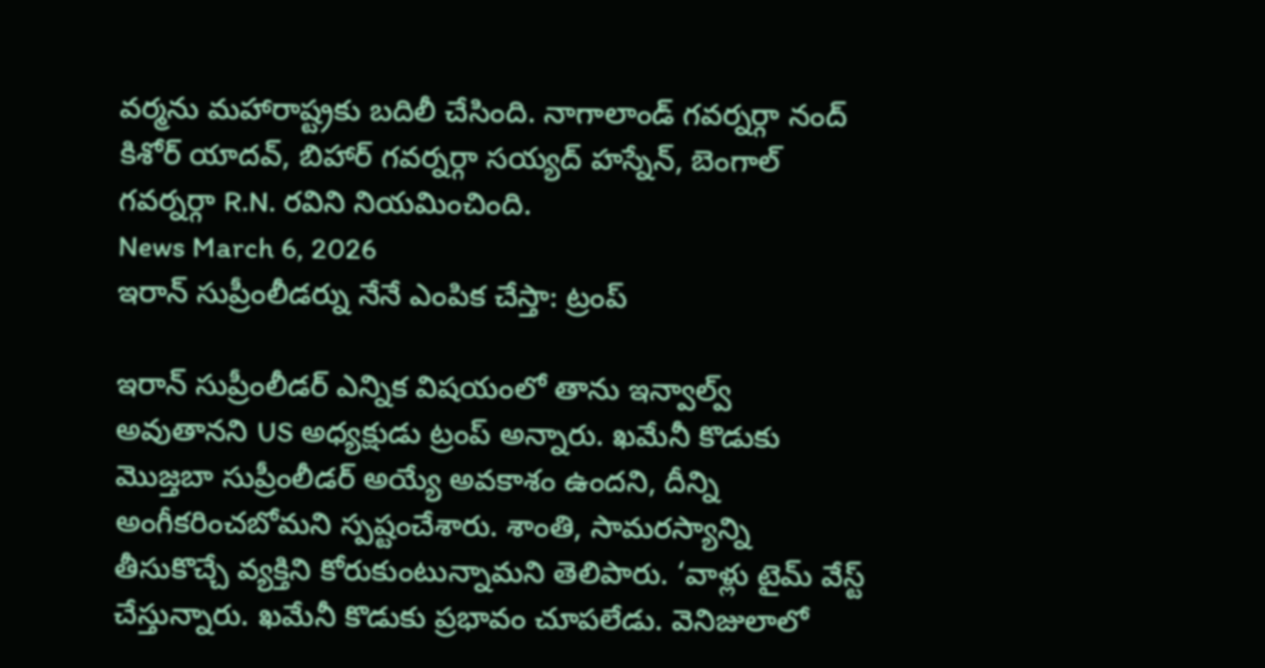వర్మను మహారాష్ట్రకు బదిలీ చేసింది. నాగాలాండ్ గవర్నర్గా నంద్ కిశోర్ యాదవ్, బిహార్ గవర్నర్గా సయ్యద్ హస్నేన్, బెంగాల్ గవర్నర్గా R.N. రవిని నియమించింది.
News March 6, 2026
ఇరాన్ సుప్రీంలీడర్ను నేనే ఎంపిక చేస్తా: ట్రంప్

ఇరాన్ సుప్రీంలీడర్ ఎన్నిక విషయంలో తాను ఇన్వాల్వ్ అవుతానని US అధ్యక్షుడు ట్రంప్ అన్నారు. ఖమేనీ కొడుకు మొజ్తబా సుప్రీంలీడర్ అయ్యే అవకాశం ఉందని, దీన్ని అంగీకరించబోమని స్పష్టంచేశారు. శాంతి, సామరస్యాన్ని తీసుకొచ్చే వ్యక్తిని కోరుకుంటున్నామని తెలిపారు. ‘వాళ్లు టైమ్ వేస్ట్ చేస్తున్నారు. ఖమేనీ కొడుకు ప్రభావం చూపలేడు. వెనిజులాలో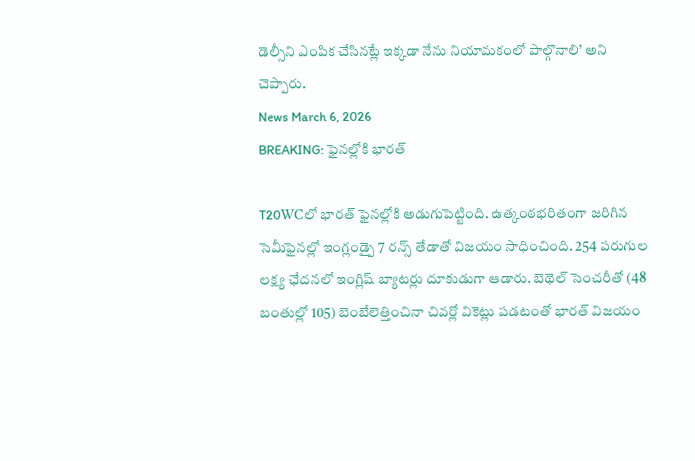డెల్సీని ఎంపిక చేసినట్లే ఇక్కడా నేను నియామకంలో పాల్గొనాలి’ అని చెప్పారు.
News March 6, 2026
BREAKING: ఫైనల్లోకి భారత్

T20WCలో భారత్ ఫైనల్లోకి అడుగుపెట్టింది. ఉత్కంఠభరితంగా జరిగిన సెమీఫైనల్లో ఇంగ్లండ్పై 7 రన్స్ తేడాతో విజయం సాధించింది. 254 పరుగుల లక్ష్య ఛేదనలో ఇంగ్లిష్ బ్యాటర్లు దూకుడుగా ఆడారు. బెథెల్ సెంచరీతో (48 బంతుల్లో 105) బెంబేలెత్తించినా చివర్లో వికెట్లు పడటంతో భారత్ విజయం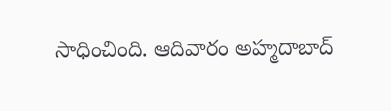సాధించింది. ఆదివారం అహ్మదాబాద్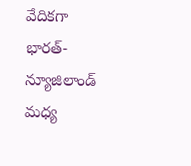వేదికగా భారత్-న్యూజిలాండ్ మధ్య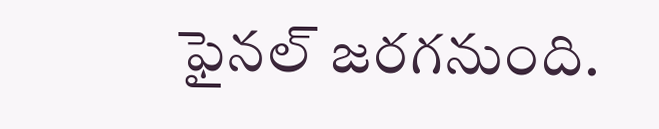ఫైనల్ జరగనుంది.